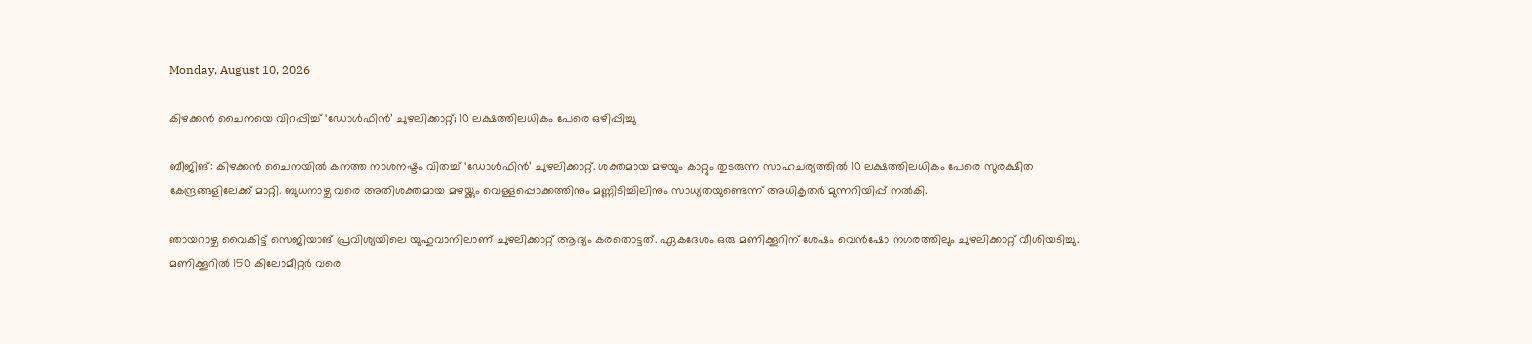Monday, August 10, 2026

കിഴക്കൻ ചൈനയെ വിറപ്പിച്ച് ‘ഡോൾഫിൻ’ ചുഴലിക്കാറ്റ്; 10 ലക്ഷത്തിലധികം പേരെ ഒഴിപ്പിച്ചു

ബീജിങ്: കിഴക്കൻ ചൈനയിൽ കനത്ത നാശനഷ്ടം വിതച്ച് ‘ഡോൾഫിൻ’ ചുഴലിക്കാറ്റ്. ശക്തമായ മഴയും കാറ്റും തുടരുന്ന സാഹചര്യത്തിൽ 10 ലക്ഷത്തിലധികം പേരെ സുരക്ഷിത കേന്ദ്രങ്ങളിലേക്ക് മാറ്റി. ബുധനാഴ്ച വരെ അതിശക്തമായ മഴയ്ക്കും വെള്ളപ്പൊക്കത്തിനും മണ്ണിടിച്ചിലിനും സാധ്യതയുണ്ടെന്ന് അധികൃതർ മുന്നറിയിപ്പ് നൽകി.

ഞായറാഴ്ച വൈകിട്ട് സെജിയാങ് പ്രവിശ്യയിലെ യുഹുവാനിലാണ് ചുഴലിക്കാറ്റ് ആദ്യം കരതൊട്ടത്. ഏകദേശം ഒരു മണിക്കൂറിന് ശേഷം വെൻഷോ നഗരത്തിലും ചുഴലിക്കാറ്റ് വീശിയടിച്ചു. മണിക്കൂറിൽ 150 കിലോമീറ്റർ വരെ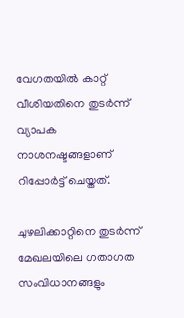വേഗതയിൽ കാറ്റ് വീശിയതിനെ തുടർന്ന് വ്യാപക നാശനഷ്ടങ്ങളാണ് റിപ്പോർട്ട് ചെയ്തത്.

ചുഴലിക്കാറ്റിനെ തുടർന്ന് മേഖലയിലെ ഗതാഗത സംവിധാനങ്ങളും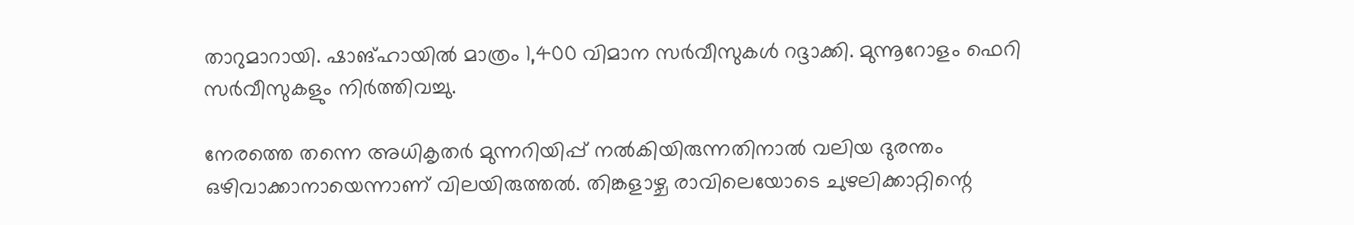താറുമാറായി. ഷാങ്ഹായിൽ മാത്രം 1,400 വിമാന സർവീസുകൾ റദ്ദാക്കി. മുന്നൂറോളം ഫെറി സർവീസുകളും നിർത്തിവച്ചു.

നേരത്തെ തന്നെ അധികൃതർ മുന്നറിയിപ്പ് നൽകിയിരുന്നതിനാൽ വലിയ ദുരന്തം ഒഴിവാക്കാനായെന്നാണ് വിലയിരുത്തൽ. തിങ്കളാഴ്ച രാവിലെയോടെ ചുഴലിക്കാറ്റിന്റെ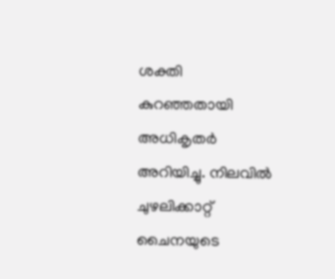ശക്തി കുറഞ്ഞതായി അധികൃതർ അറിയിച്ചു. നിലവിൽ ചുഴലിക്കാറ്റ് ചൈനയുടെ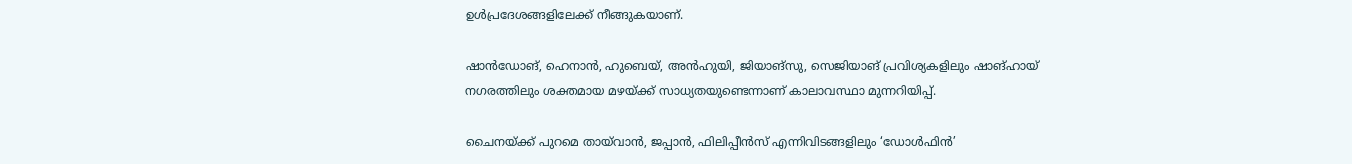ഉൾപ്രദേശങ്ങളിലേക്ക് നീങ്ങുകയാണ്.

ഷാൻഡോങ്, ഹെനാൻ, ഹുബെയ്, അൻഹുയി, ജിയാങ്‌സു, സെജിയാങ് പ്രവിശ്യകളിലും ഷാങ്ഹായ് നഗരത്തിലും ശക്തമായ മഴയ്ക്ക് സാധ്യതയുണ്ടെന്നാണ് കാലാവസ്ഥാ മുന്നറിയിപ്പ്.

ചൈനയ്ക്ക് പുറമെ തായ്‌വാൻ, ജപ്പാൻ, ഫിലിപ്പീൻസ് എന്നിവിടങ്ങളിലും ‘ഡോൾഫിൻ’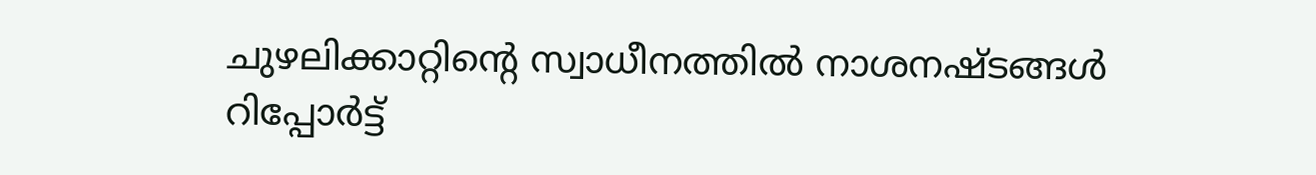ചുഴലിക്കാറ്റിന്റെ സ്വാധീനത്തിൽ നാശനഷ്ടങ്ങൾ റിപ്പോർട്ട്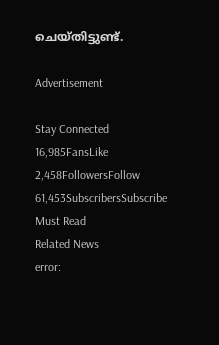ചെയ്തിട്ടുണ്ട്.

Advertisement

Stay Connected
16,985FansLike
2,458FollowersFollow
61,453SubscribersSubscribe
Must Read
Related News
error: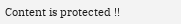Content is protected !!